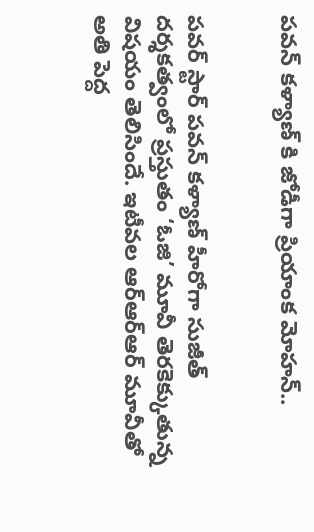పవన్ కళ్యాణ్ కి జోడీగా ప్రియాంక మోహన్..


పవర్ స్టార్ పవన్ కళ్యాణ్ హీరోగా సుజీత్ దర్శకత్వంలో ప్రస్తుతం ‘ఓజి’ మూవీ తెరకెక్కుతున్న విషయం తెలిసిందే. ఇటీవల ఆర్ఆర్ఆర్ మూవీతో అతి పెద్ద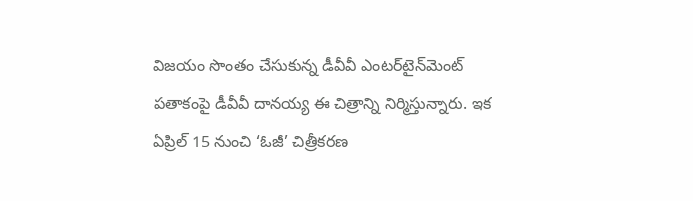విజయం సొంతం చేసుకున్న డీవీవీ ఎంటర్‌టైన్‌మెంట్‌ పతాకంపై డీవీవీ దానయ్య ఈ చిత్రాన్ని నిర్మిస్తున్నారు. ఇక ఏప్రిల్ 15 నుంచి ‘ఓజీ’ చిత్రీకరణ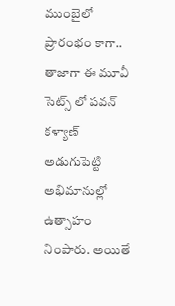ముంబైలో ప్రారంభం కాగా.. తాజాగా ఈ మూవీ సెట్స్ లో పవన్ కళ్యాణ్ అడుగుపెట్టి అభిమానుల్లో ఉత్సాహం నింపారు. అయితే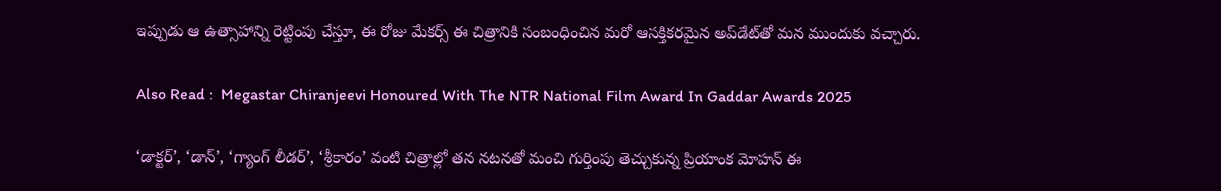ఇప్పుడు ఆ ఉత్సాహాన్ని రెట్టింపు చేస్తూ, ఈ రోజు మేకర్స్ ఈ చిత్రానికి సంబంధించిన మరో ఆసక్తికరమైన అప్‌డేట్‌తో మన ముందుకు వచ్చారు.

Also Read :  Megastar Chiranjeevi Honoured With The NTR National Film Award In Gaddar Awards 2025

‘డాక్టర్‌’, ‘డాన్‌’, ‘గ్యాంగ్‌ లీడర్’, ‘శ్రీకారం’ వంటి చిత్రాల్లో తన నటనతో మంచి గుర్తింపు తెచ్చుకున్న ప్రియాంక మోహన్‌ ఈ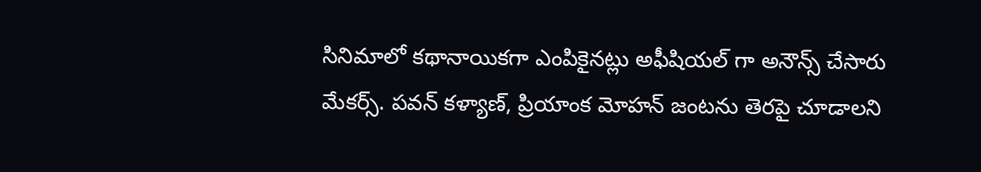సినిమాలో కథానాయికగా ఎంపికైనట్లు అఫీషియల్ గా అనౌన్స్ చేసారు మేకర్స్. పవన్ కళ్యాణ్, ప్రియాంక మోహన్ జంటను తెరపై చూడాలని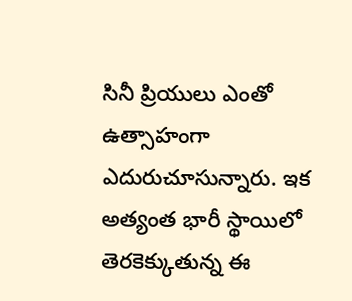సినీ ప్రియులు ఎంతో ఉత్సాహంగా ఎదురుచూసున్నారు. ఇక అత్యంత భారీ స్థాయిలో తెరకెక్కుతున్న ఈ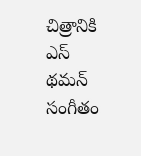చిత్రానికి ఎస్ థమన్ సంగీతం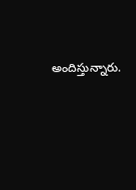అందిస్తున్నారు.